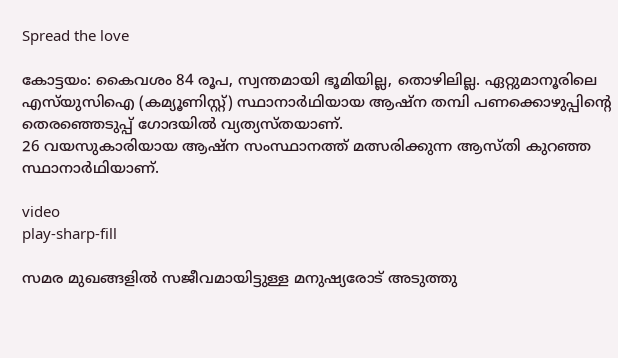Spread the love

കോട്ടയം: കൈവശം 84 രൂപ, സ്വന്തമായി ഭൂമിയില്ല, തൊഴിലില്ല. ഏറ്റുമാനൂരിലെ എസ്‌യുസിഐ (കമ്യൂണിസ്റ്റ്) സ്ഥാനാര്‍ഥിയായ ആഷ്‌ന തമ്പി പണക്കൊഴുപ്പിന്റെ തെരഞ്ഞെടുപ്പ് ഗോദയില്‍ വ്യത്യസ്തയാണ്.
26 വയസുകാരിയായ ആഷ്‌ന സംസ്ഥാനത്ത് മത്സരിക്കുന്ന ആസ്തി കുറഞ്ഞ സ്ഥാനാര്‍ഥിയാണ്.

video
play-sharp-fill

സമര മുഖങ്ങളില്‍ സജീവമായിട്ടുള്ള മനുഷ്യരോട് അടുത്തു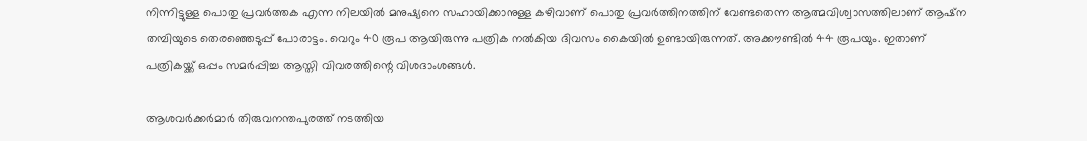നിന്നിട്ടുള്ള പൊതു പ്രവര്‍ത്തക എന്ന നിലയില്‍ മനുഷ്യനെ സഹായിക്കാനുള്ള കഴിവാണ് പൊതു പ്രവര്‍ത്തിനത്തിന് വേണ്ടതെന്ന ആത്മവിശ്വാസത്തിലാണ് ആഷ്‌ന തമ്പിയുടെ തെരഞ്ഞെടുപ്പ് പോരാട്ടം. വെറും 40 രൂപ ആയിരുന്നു പത്രിക നല്‍കിയ ദിവസം കൈയില്‍ ഉണ്ടായിരുന്നത്. അക്കൗണ്ടില്‍ 44 രൂപയും. ഇതാണ് പത്രികയ്ക്ക് ഒപ്പം സമര്‍പ്പിച്ച ആസ്തി വിവരത്തിന്റെ വിശദാംശങ്ങള്‍.

ആശവര്‍ക്കര്‍മാര്‍ തിരുവനന്തപുരത്ത് നടത്തിയ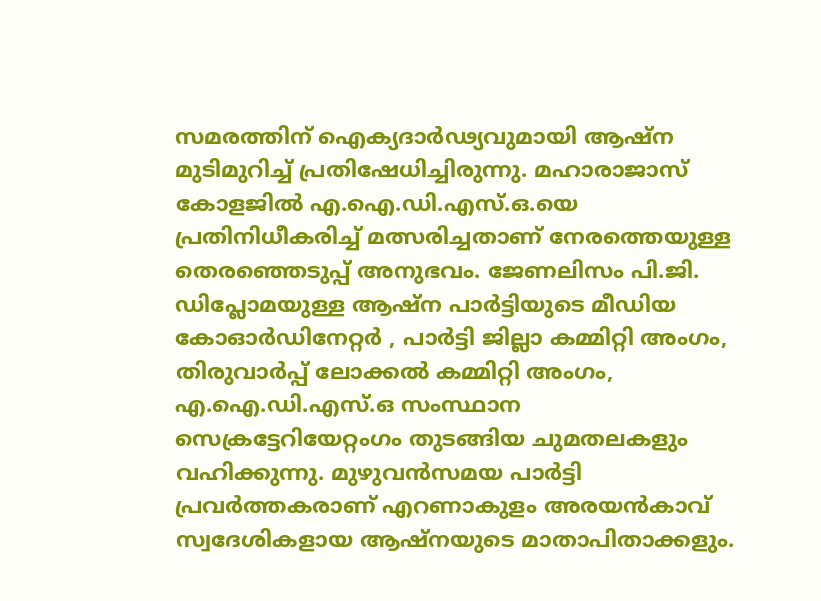സമരത്തിന് ഐക്യദാര്‍ഢ്യവുമായി ആഷ്ന മുടിമുറിച്ച്‌ പ്രതിഷേധിച്ചിരുന്നു. മഹാരാജാസ് കോളജില്‍ എ.ഐ.ഡി.എസ്.ഒ.യെ പ്രതിനിധീകരിച്ച്‌ മത്സരിച്ചതാണ് നേരത്തെയുള്ള തെരഞ്ഞെടുപ്പ് അനുഭവം. ജേണലിസം പി.ജി. ഡിപ്ലോമയുള്ള ആഷ്‌ന പാര്‍ട്ടിയുടെ മീഡിയ കോഓര്‍ഡിനേറ്റർ , പാർട്ടി ജില്ലാ കമ്മിറ്റി അംഗം, തിരുവാര്‍പ്പ് ലോക്കല്‍ കമ്മിറ്റി അംഗം, എ.ഐ.ഡി.എസ്.ഒ സംസ്ഥാന സെക്രട്ടേറിയേറ്റംഗം തുടങ്ങിയ ചുമതലകളും വഹിക്കുന്നു. മുഴുവന്‍സമയ പാര്‍ട്ടി പ്രവര്‍ത്തകരാണ് എറണാകുളം അരയന്‍കാവ് സ്വദേശികളായ ആഷ്‌നയുടെ മാതാപിതാക്കളും.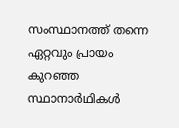സംസ്ഥാനത്ത് തന്നെ ഏറ്റവും പ്രായം കുറഞ്ഞ സ്ഥാനാര്‍ഥികള്‍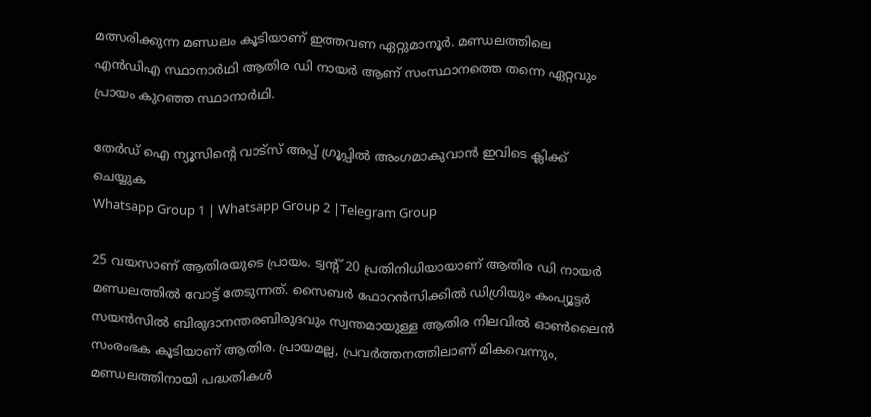മത്സരിക്കുന്ന മണ്ഡലം കൂടിയാണ് ഇത്തവണ ഏറ്റുമാനൂര്‍. മണ്ഡലത്തിലെ എന്‍ഡിഎ സ്ഥാനാര്‍ഥി ആതിര ഡി നായര്‍ ആണ് സംസ്ഥാനത്തെ തന്നെ ഏറ്റവും പ്രായം കുറഞ്ഞ സ്ഥാനാര്‍ഥി.

തേർഡ് ഐ ന്യൂസിന്റെ വാട്സ് അപ്പ് ഗ്രൂപ്പിൽ അംഗമാകുവാൻ ഇവിടെ ക്ലിക്ക് ചെയ്യുക
Whatsapp Group 1 | Whatsapp Group 2 |Telegram Group

25 വയസാണ് ആതിരയുടെ പ്രായം. ട്വന്റ് 20 പ്രതിനിധിയായാണ് ആതിര ഡി നായര്‍ മണ്ഡലത്തില്‍ വോട്ട് തേടുന്നത്. സൈബര്‍ ഫോറന്‍സിക്കില്‍ ഡിഗ്രിയും കംപ്യൂട്ടര്‍ സയന്‍സില്‍ ബിരുദാനന്തരബിരുദവും സ്വന്തമായുള്ള ആതിര നിലവില്‍ ഓണ്‍ലൈന്‍ സംരംഭക കൂടിയാണ് ആതിര. പ്രായമല്ല, പ്രവര്‍ത്തനത്തിലാണ് മികവെന്നും, മണ്ഡലത്തിനായി പദ്ധതികള്‍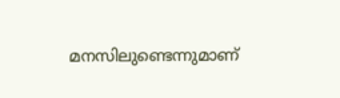മനസിലുണ്ടെന്നുമാണ്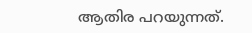ആതിര പറയുന്നത്.